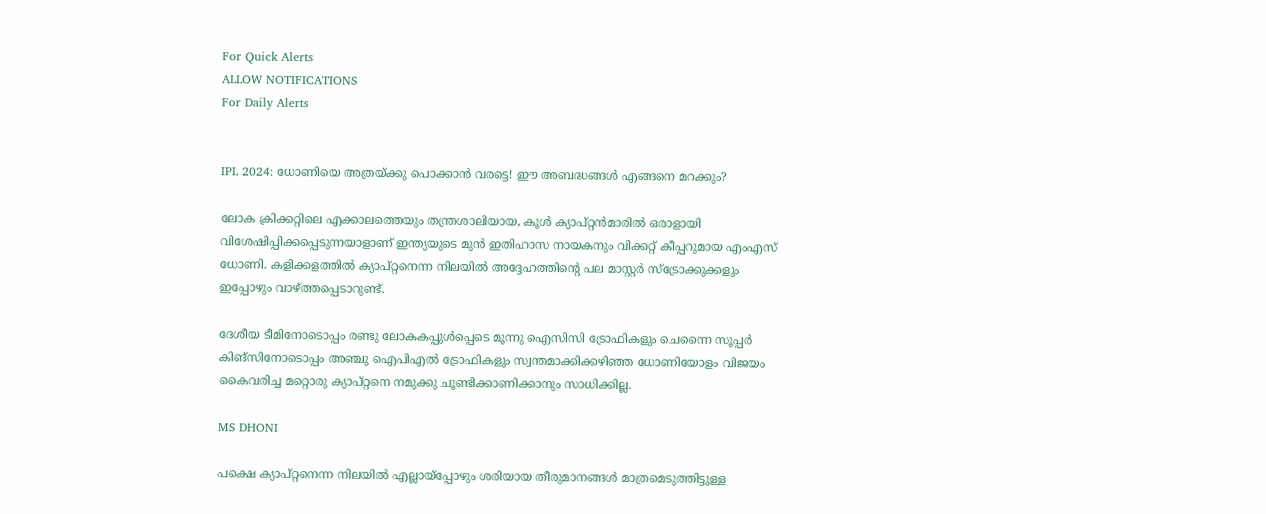For Quick Alerts
ALLOW NOTIFICATIONS
For Daily Alerts


IPL 2024: ധോണിയെ അത്രയ്ക്കു പൊക്കാന്‍ വരട്ടെ! ഈ അബദ്ധങ്ങള്‍ എങ്ങനെ മറക്കും?

ലോക ക്രിക്കറ്റിലെ എക്കാലത്തെയും തന്ത്രശാലിയായ, കൂൾ ക്യാപ്റ്റന്‍മാരില്‍ ഒരാളായി വിശേഷിപ്പിക്കപ്പെടുന്നയാളാണ് ഇന്ത്യയുടെ മുന്‍ ഇതിഹാസ നായകനും വിക്കറ്റ് കീപ്പറുമായ എംഎസ് ധോണി. കളിക്കളത്തില്‍ ക്യാപ്റ്റനെന്ന നിലയില്‍ അദ്ദേഹത്തിന്റെ പല മാസ്റ്റര്‍ സ്‌ട്രോക്കുക്കളും ഇപ്പോഴും വാഴ്ത്തപ്പെടാറുണ്ട്.

ദേശീയ ടീമിനോടൊപ്പം രണ്ടു ലോകകപ്പുൾപ്പെടെ മൂന്നു ഐസിസി ട്രോഫികളും ചെന്നൈ സൂപ്പര്‍ കിങ്‌സിനോടൊപ്പം അഞ്ചു ഐപിഎല്‍ ട്രോഫികളും സ്വന്തമാക്കിക്കഴിഞ്ഞ ധോണിയോളം വിജയം കൈവരിച്ച മറ്റൊരു ക്യാപ്റ്റനെ നമുക്കു ചൂണ്ടിക്കാണിക്കാനും സാധിക്കില്ല.

MS DHONI

പക്ഷെ ക്യാപ്റ്റനെന്ന നിലയില്‍ എല്ലായ്‌പ്പോഴും ശരിയായ തീരുമാനങ്ങള്‍ മാത്രമെടുത്തിട്ടുള്ള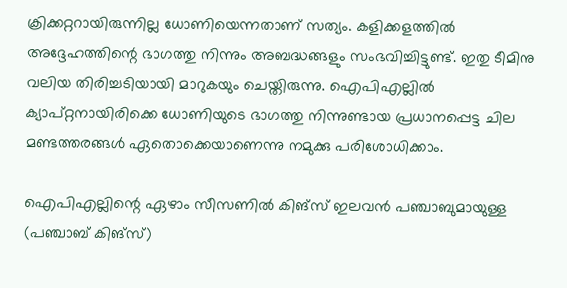ക്രിക്കറ്ററായിരുന്നില്ല ധോണിയെന്നതാണ് സത്യം. കളിക്കളത്തില്‍ അദ്ദേഹത്തിന്റെ ഭാഗത്തു നിന്നും അബദ്ധങ്ങളും സംഭവിച്ചിട്ടുണ്ട്. ഇതു ടീമിനു വലിയ തിരിച്ചടിയായി മാറുകയും ചെയ്തിരുന്നു. ഐപിഎല്ലില്‍ ക്യാപ്റ്റനായിരിക്കെ ധോണിയുടെ ഭാഗത്തു നിന്നുണ്ടായ പ്രധാനപ്പെട്ട ചില മണ്ടത്തരങ്ങള്‍ ഏതൊക്കെയാണെന്നു നമുക്കു പരിശോധിക്കാം.

ഐപിഎല്ലിന്റെ ഏഴാം സീസണില്‍ കിങ്‌സ് ഇലവന്‍ പഞ്ചാബുമായുള്ള (പഞ്ചാബ് കിങ്‌സ്)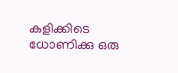കളിക്കിടെ ധോണിക്കു ഒരു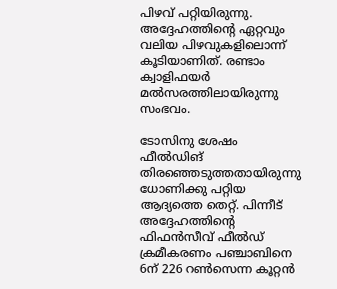പിഴവ് പറ്റിയിരുന്നു. അദ്ദേഹത്തിന്റെ ഏറ്റവും വലിയ പിഴവുകളിലൊന്ന് കൂടിയാണിത്. രണ്ടാം ക്വാളിഫയര്‍ മല്‍സരത്തിലായിരുന്നു സംഭവം.

ടോസിനു ശേഷം ഫീല്‍ഡിങ് തിരഞ്ഞെടുത്തതായിരുന്നു ധോണിക്കു പറ്റിയ ആദ്യത്തെ തെറ്റ്. പിന്നീട് അദ്ദേഹത്തിന്റെ ഫിഫന്‍സീവ് ഫീല്‍ഡ് ക്രമീകരണം പഞ്ചാബിനെ 6ന് 226 റണ്‍സെന്ന കൂറ്റന്‍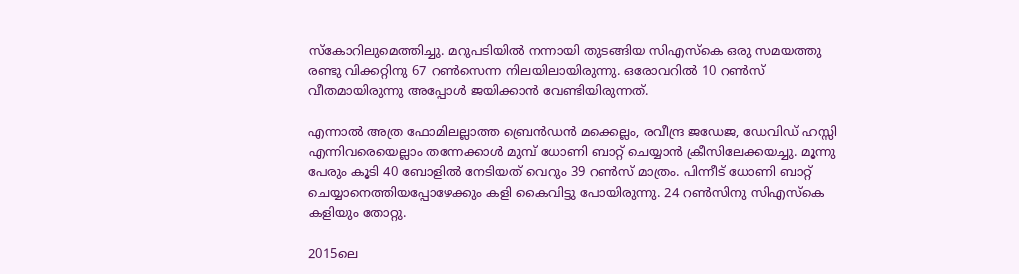സ്‌കോറിലുമെത്തിച്ചു. മറുപടിയില്‍ നന്നായി തുടങ്ങിയ സിഎസ്‌കെ ഒരു സമയത്തു രണ്ടു വിക്കറ്റിനു 67 റണ്‍സെന്ന നിലയിലായിരുന്നു. ഒരോവറില്‍ 10 റണ്‍സ് വീതമായിരുന്നു അപ്പോള്‍ ജയിക്കാന്‍ വേണ്ടിയിരുന്നത്.

എന്നാല്‍ അത്ര ഫോമിലല്ലാത്ത ബ്രെന്‍ഡന്‍ മക്കെല്ലം, രവീന്ദ്ര ജഡേജ, ഡേവിഡ് ഹസ്സി എന്നിവരെയെല്ലാം തന്നേക്കാള്‍ മുമ്പ് ധോണി ബാറ്റ് ചെയ്യാന്‍ ക്രീസിലേക്കയച്ചു. മൂന്നു പേരും കൂടി 40 ബോളില്‍ നേടിയത് വെറും 39 റണ്‍സ് മാത്രം. പിന്നീട് ധോണി ബാറ്റ് ചെയ്യാനെത്തിയപ്പോഴേക്കും കളി കൈവിട്ടു പോയിരുന്നു. 24 റണ്‍സിനു സിഎസ്‌കെ കളിയും തോറ്റു.

2015ലെ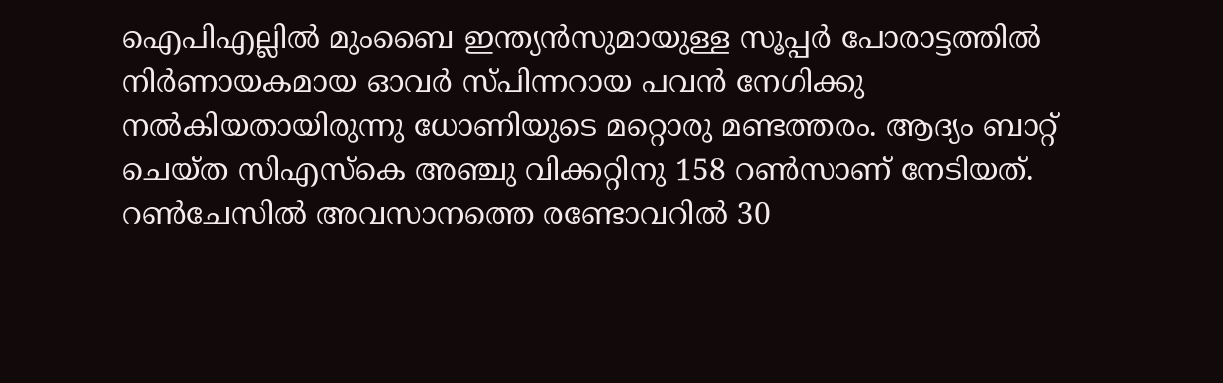ഐപിഎല്ലില്‍ മുംബൈ ഇന്ത്യന്‍സുമായുള്ള സൂപ്പര്‍ പോരാട്ടത്തില്‍ നിര്‍ണായകമായ ഓവര്‍ സ്പിന്നറായ പവന്‍ നേഗിക്കു നല്‍കിയതായിരുന്നു ധോണിയുടെ മറ്റൊരു മണ്ടത്തരം. ആദ്യം ബാറ്റ് ചെയ്ത സിഎസ്‌കെ അഞ്ചു വിക്കറ്റിനു 158 റണ്‍സാണ് നേടിയത്. റണ്‍ചേസില്‍ അവസാനത്തെ രണ്ടോവറില്‍ 30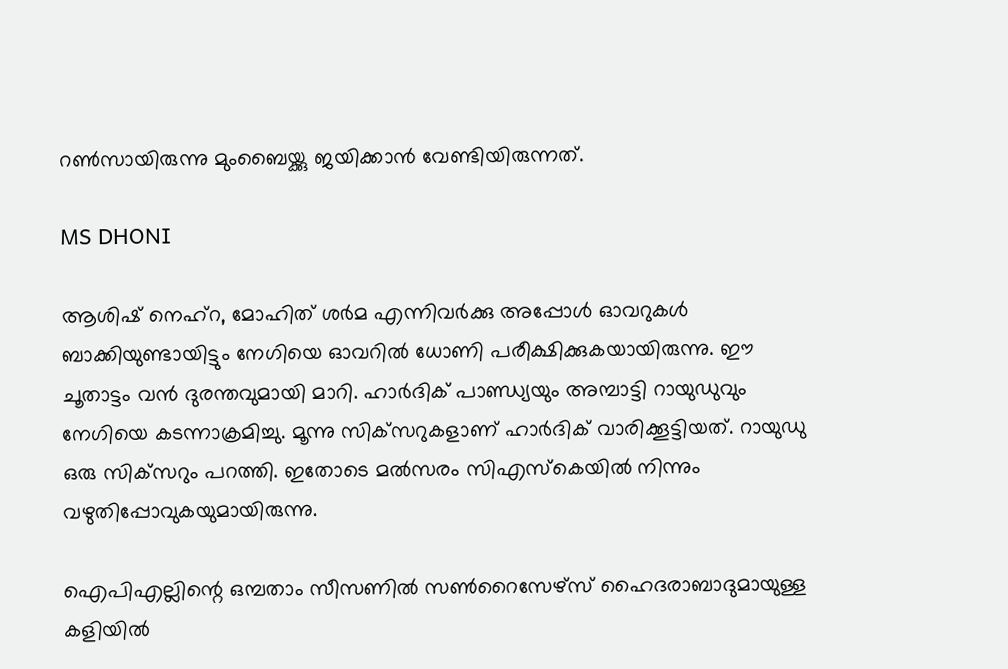റണ്‍സായിരുന്നു മുംബൈയ്ക്കു ജയിക്കാന്‍ വേണ്ടിയിരുന്നത്.

MS DHONI

ആശിഷ് നെഹ്‌റ, മോഹിത് ശര്‍മ എന്നിവര്‍ക്കു അപ്പോള്‍ ഓവറുകള്‍ ബാക്കിയുണ്ടായിട്ടും നേഗിയെ ഓവറില്‍ ധോണി പരീക്ഷിക്കുകയായിരുന്നു. ഈ ചൂതാട്ടം വന്‍ ദുരന്തവുമായി മാറി. ഹാര്‍ദിക് പാണ്ഡ്യയും അമ്പാട്ടി റായുഡുവും നേഗിയെ കടന്നാക്രമിച്ചു. മൂന്നു സിക്‌സറുകളാണ് ഹാര്‍ദിക് വാരിക്കൂട്ടിയത്. റായുഡു ഒരു സിക്‌സറും പറത്തി. ഇതോടെ മല്‍സരം സിഎസ്‌കെയില്‍ നിന്നും വഴുതിപ്പോവുകയുമായിരുന്നു.

ഐപിഎല്ലിന്റെ ഒമ്പതാം സീസണില്‍ സണ്‍റൈസേഴ്‌സ് ഹൈദരാബാദുമായുള്ള കളിയില്‍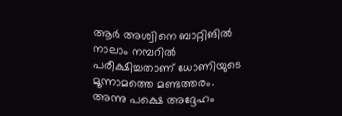ആര്‍ അശ്വിനെ ബാറ്റിങില്‍ നാലാം നമ്പറില്‍ പരീക്ഷിച്ചതാണ് ധോണിയുടെ മൂന്നാമത്തെ മണ്ടത്തരം. അന്നു പക്ഷെ അദ്ദേഹം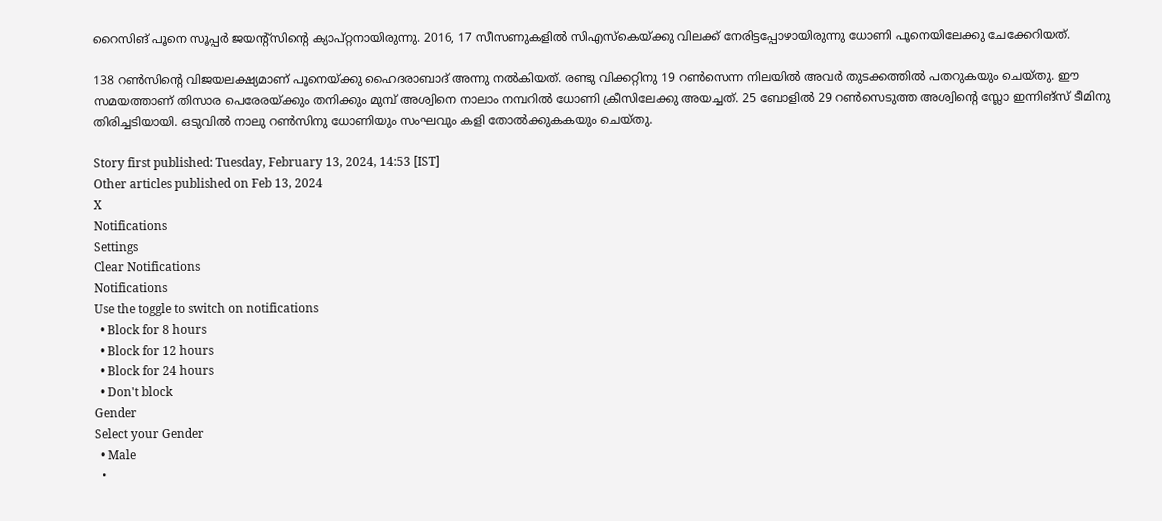റൈസിങ് പൂനെ സൂപ്പര്‍ ജയന്റ്‌സിന്റെ ക്യാപ്റ്റനായിരുന്നു. 2016, 17 സീസണുകളില്‍ സിഎസ്‌കെയ്ക്കു വിലക്ക് നേരിട്ടപ്പോഴായിരുന്നു ധോണി പൂനെയിലേക്കു ചേക്കേറിയത്.

138 റണ്‍സിന്റെ വിജയലക്ഷ്യമാണ് പൂനെയ്ക്കു ഹൈദരാബാദ് അന്നു നല്‍കിയത്. രണ്ടു വിക്കറ്റിനു 19 റണ്‍സെന്ന നിലയില്‍ അവര്‍ തുടക്കത്തില്‍ പതറുകയും ചെയ്തു. ഈ സമയത്താണ് തിസാര പെരേരയ്ക്കും തനിക്കും മുമ്പ് അശ്വിനെ നാലാം നമ്പറില്‍ ധോണി ക്രീസിലേക്കു അയച്ചത്. 25 ബോളില്‍ 29 റണ്‍സെടുത്ത അശ്വിന്റെ സ്ലോ ഇന്നിങ്‌സ് ടീമിനു തിരിച്ചടിയായി. ഒടുവില്‍ നാലു റണ്‍സിനു ധോണിയും സംഘവും കളി തോല്‍ക്കുകകയും ചെയ്തു.

Story first published: Tuesday, February 13, 2024, 14:53 [IST]
Other articles published on Feb 13, 2024
X
Notifications
Settings
Clear Notifications
Notifications
Use the toggle to switch on notifications
  • Block for 8 hours
  • Block for 12 hours
  • Block for 24 hours
  • Don't block
Gender
Select your Gender
  • Male
  •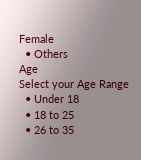Female
  • Others
Age
Select your Age Range
  • Under 18
  • 18 to 25
  • 26 to 35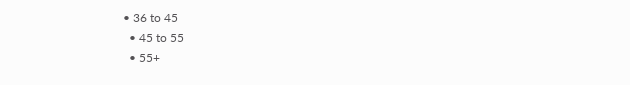• 36 to 45
  • 45 to 55
  • 55+